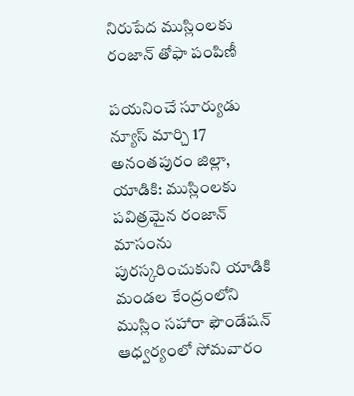నిరుపేద ముస్లింలకు రంజాన్ తోఫా పంపిణీ

పయనించే సూర్యుడు న్యూస్ మార్చి 17 అనంతపురం జిల్లా, యాడికి: ముస్లింలకు పవిత్రమైన రంజాన్ మాసంను పురస్కరించుకుని యాడికి మండల కేంద్రంలోని ముస్లిం సహారా ఫౌండేషన్ ఆధ్వర్యంలో సోమవారం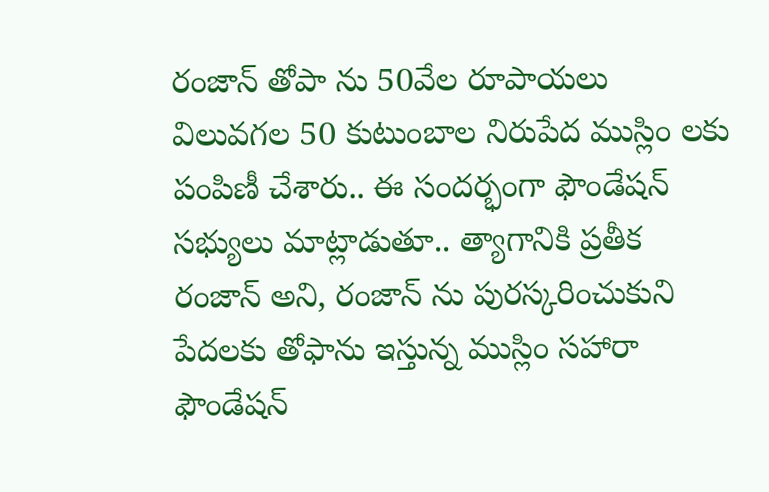రంజాన్ తోపా ను 50వేల రూపాయలు విలువగల 50 కుటుంబాల నిరుపేద ముస్లిం లకు పంపిణీ చేశారు.. ఈ సందర్భంగా ఫౌండేషన్ సభ్యులు మాట్లాడుతూ.. త్యాగానికి ప్రతీక రంజాన్ అని, రంజాన్ ను పురస్కరించుకుని పేదలకు తోఫాను ఇస్తున్న ముస్లిం సహారా ఫౌండేషన్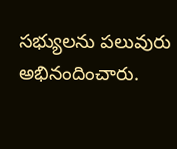సభ్యులను పలువురు అభినందించారు.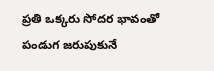ప్రతి ఒక్కరు సోదర భావంతో పండుగ జరుపుకునే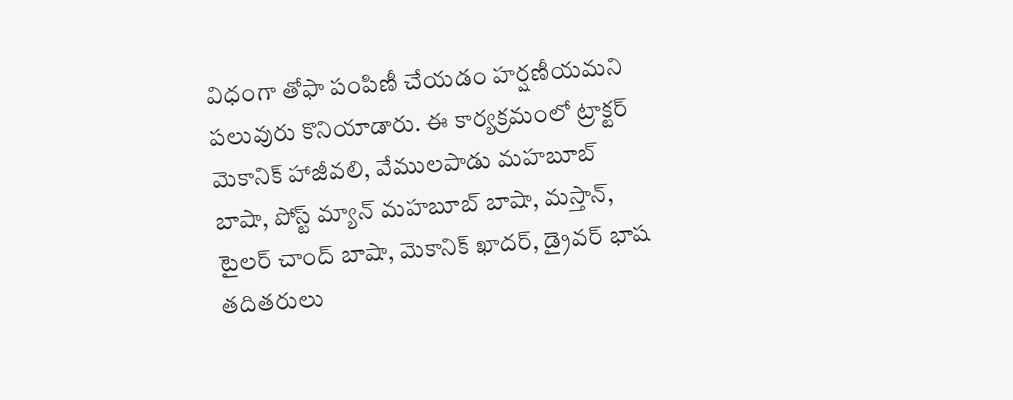విధంగా తోఫా పంపిణీ చేయడం హర్షణీయమని పలువురు కొనియాడారు. ఈ కార్యక్రమంలో ట్రాక్టర్ మెకానిక్ హాజీవలి, వేములపాడు మహబూబ్ బాషా, పోస్ట్ మ్యాన్ మహబూబ్ బాషా, మస్తాన్, టైలర్ చాంద్ బాషా, మెకానిక్ ఖాదర్, డ్రైవర్ భాష తదితరులు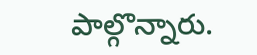పాల్గొన్నారు.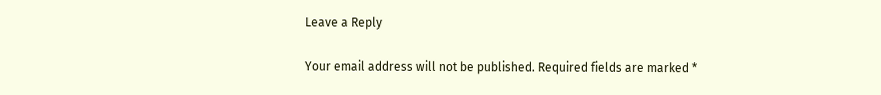Leave a Reply

Your email address will not be published. Required fields are marked *